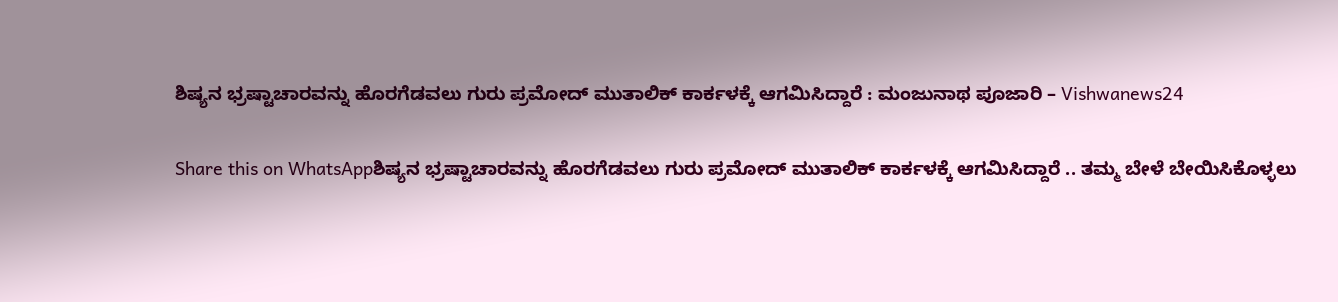ಶಿಷ್ಯನ ಭ್ರಷ್ಟಾಚಾರವನ್ನು ಹೊರಗೆಡವಲು ಗುರು ಪ್ರಮೋದ್ ಮುತಾಲಿಕ್ ಕಾರ್ಕಳಕ್ಕೆ ಆಗಮಿಸಿದ್ದಾರೆ : ಮಂಜುನಾಥ ಪೂಜಾರಿ – Vishwanews24

Share this on WhatsAppಶಿಷ್ಯನ ಭ್ರಷ್ಟಾಚಾರವನ್ನು ಹೊರಗೆಡವಲು ಗುರು ಪ್ರಮೋದ್ ಮುತಾಲಿಕ್ ಕಾರ್ಕಳಕ್ಕೆ ಆಗಮಿಸಿದ್ದಾರೆ .. ತಮ್ಮ ಬೇಳೆ ಬೇಯಿಸಿಕೊಳ್ಳಲು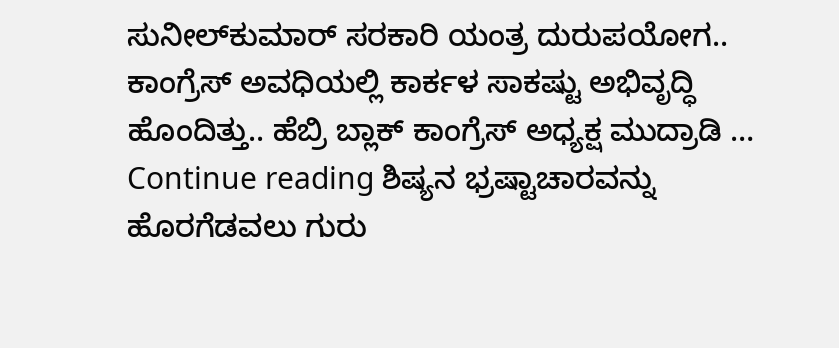ಸುನೀಲ್‍ಕುಮಾರ್ ಸರಕಾರಿ ಯಂತ್ರ ದುರುಪಯೋಗ.. ಕಾಂಗ್ರೆಸ್ ಅವಧಿಯಲ್ಲಿ ಕಾರ್ಕಳ ಸಾಕಷ್ಟು ಅಭಿವೃದ್ಧಿ ಹೊಂದಿತ್ತು.. ಹೆಬ್ರಿ ಬ್ಲಾಕ್ ಕಾಂಗ್ರೆಸ್ ಅಧ್ಯಕ್ಷ ಮುದ್ರಾಡಿ … Continue reading ಶಿಷ್ಯನ ಭ್ರಷ್ಟಾಚಾರವನ್ನು ಹೊರಗೆಡವಲು ಗುರು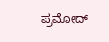ಪ್ರಮೋದ್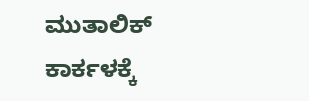ಮುತಾಲಿಕ್ ಕಾರ್ಕಳಕ್ಕೆ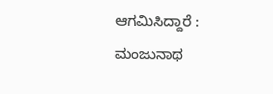ಆಗಮಿಸಿದ್ದಾರೆ : ಮಂಜುನಾಥ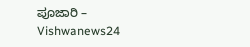ಪೂಜಾರಿ – Vishwanews24